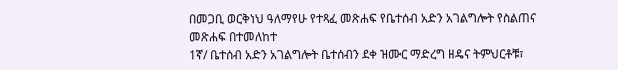በመጋቢ ወርቅነህ ዓለማየሁ የተጻፈ መጽሐፍ የቤተሰብ አድን አገልግሎት የስልጠና መጽሐፍ በተመለከተ
1ኛ/ ቤተሰብ አድን አገልግሎት ቤተሰብን ደቀ ዝሙር ማድረግ ዘዴና ትምህርቶቹ፣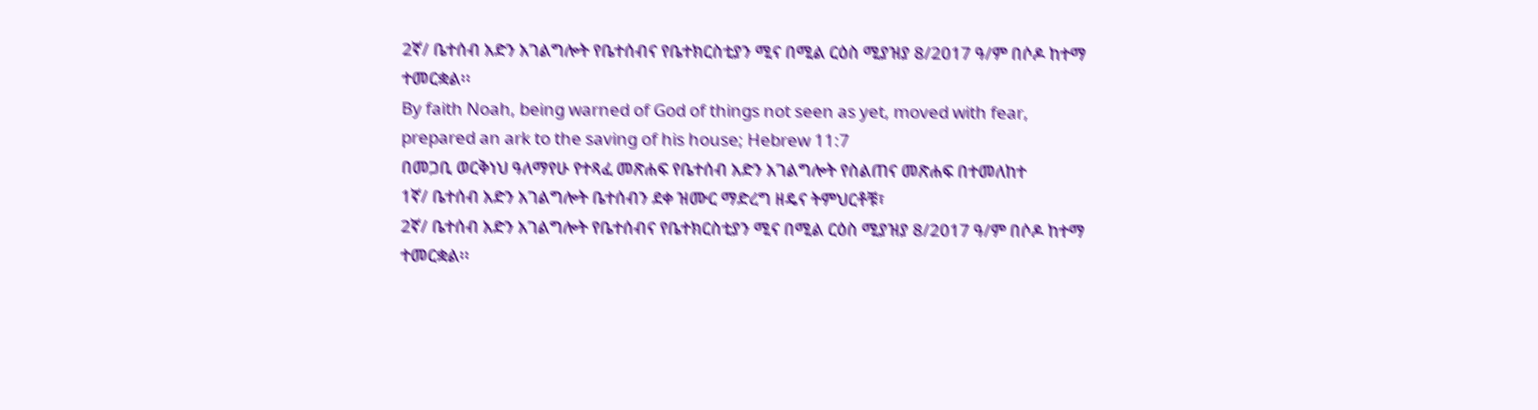2ኛ/ ቤተሰብ አድን አገልግሎት የቤተሰብና የቤተክርስቲያን ሚና በሚል ርዕስ ሚያዝያ 8/2017 ዓ/ም በሶዶ ከተማ ተመርቋል፡፡
By faith Noah, being warned of God of things not seen as yet, moved with fear, prepared an ark to the saving of his house; Hebrew 11:7
በመጋቢ ወርቅነህ ዓለማየሁ የተጻፈ መጽሐፍ የቤተሰብ አድን አገልግሎት የስልጠና መጽሐፍ በተመለከተ
1ኛ/ ቤተሰብ አድን አገልግሎት ቤተሰብን ደቀ ዝሙር ማድረግ ዘዴና ትምህርቶቹ፣
2ኛ/ ቤተሰብ አድን አገልግሎት የቤተሰብና የቤተክርስቲያን ሚና በሚል ርዕስ ሚያዝያ 8/2017 ዓ/ም በሶዶ ከተማ ተመርቋል፡፡